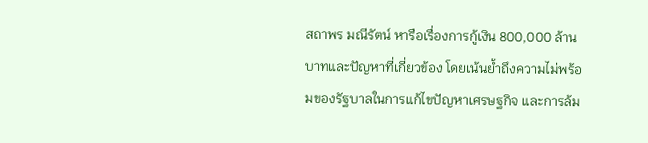สถาพร มณีรัตน์ หารือเรื่องการกู้เงิน 800,000 ล้านบาทและปัญหาที่เกี่ยวข้อง โดยเน้นย้ำถึงความไม่พร้อมของรัฐบาลในการแก้ไขปัญหาเศรษฐกิจ และการล้ม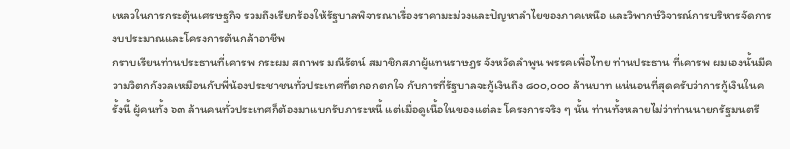เหลวในการกระตุ้นเศรษฐกิจ รวมถึงเรียกร้องให้รัฐบาลพิจารณาเรื่องราคามะม่วงและปัญหาลำไยของภาคเหนือ และวิพากษ์วิจารณ์การบริหารจัดการงบประมาณและโครงการต้นกล้าอาชีพ
กราบเรียนท่านประธานที่เคารพ กระผม สถาพร มณีรัตน์ สมาชิกสภาผู้แทนราษฎร จังหวัดลําพูน พรรคเพื่อไทย ท่านประธาน ที่เคารพ ผมเองนั้นมีความวิตกกังวลเหมือนกับพี่น้องประชาชนทั่วประเทศที่ตกอกตกใจ กับการที่รัฐบาลจะกู้เงินถึง ๘๐๐,๐๐๐ ล้านบาท แน่นอนที่สุดครับว่าการกู้เงินในครั้งนี้ ผู้คนทั้ง ๖๓ ล้านคนทั่วประเทศก็ต้องมาแบกรับภาระหนี้ แต่เมื่อดูเนื้อในของแต่ละ โครงการจริง ๆ นั้น ท่านทั้งหลายไม่ว่าท่านนายกรัฐมนตรี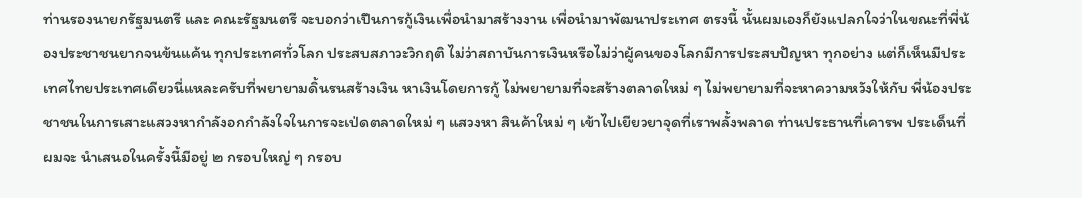ท่านรองนายกรัฐมนตรี และ คณะรัฐมนตรี จะบอกว่าเปึนการกู้เงินเพื่อนํามาสร้างงาน เพื่อนํามาพัฒนาประเทศ ตรงนี้ นั้นผมเองก็ยังแปลกใจว่าในขณะที่พี่น้องประชาชนยากจนข้นแค้น ทุกประเทศทั่วโลก ประสบสภาวะวิกฤติ ไม่ว่าสถาบันการเงินหรือไม่ว่าผู้คนของโลกมีการประสบปัญหา ทุกอย่าง แต่ก็เห็นมีประเทศไทยประเทศเดียวนี่แหละครับที่พยายามดิ้นรนสร้างเงิน หาเงินโดยการกู้ ไม่พยายามที่จะสร้างตลาดใหม่ ๆ ไม่พยายามที่จะหาความหวังให้กับ พี่น้องประชาชนในการเสาะแสวงหากําลังอกกําลังใจในการจะเป่ดตลาดใหม่ ๆ แสวงหา สินค้าใหม่ ๆ เข้าไปเยียวยาจุดที่เราพลั้งพลาด ท่านประธานที่เคารพ ประเด็นที่ผมจะ นําเสนอในครั้งนี้มีอยู่ ๒ กรอบใหญ่ ๆ กรอบ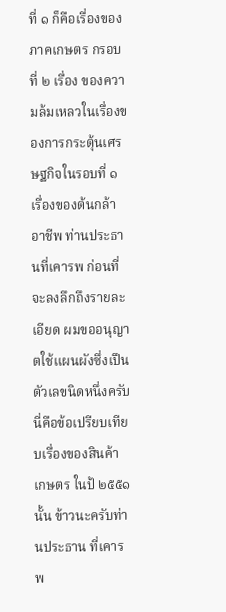ที่ ๑ ก็คือเรื่องของภาคเกษตร กรอบที่ ๒ เรื่อง ของความล้มเหลวในเรื่องของการกระตุ้นเศรษฐกิจในรอบที่ ๑ เรื่องของต้นกล้าอาชีพ ท่านประธานที่เคารพ ก่อนที่จะลงลึกถึงรายละเอียด ผมขออนุญาตใช้แผนผังซึ่งเปึน ตัวเลขนิดหนึ่งครับ นี่คือข้อเปรียบเทียบเรื่องของสินค้าเกษตร ในป้ ๒๕๕๑ นั้น ข้าวนะครับท่านประธาน ที่เคารพ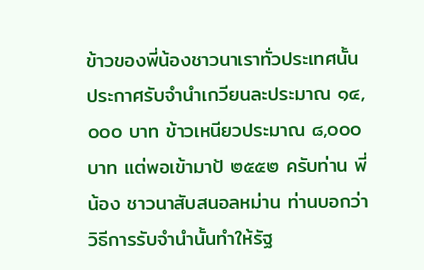ข้าวของพี่น้องชาวนาเราทั่วประเทศนั้นประกาศรับจํานําเกวียนละประมาณ ๑๔,๐๐๐ บาท ข้าวเหนียวประมาณ ๘,๐๐๐ บาท แต่พอเข้ามาป้ ๒๕๕๒ ครับท่าน พี่น้อง ชาวนาสับสนอลหม่าน ท่านบอกว่าวิธีการรับจํานํานั้นทําให้รัฐ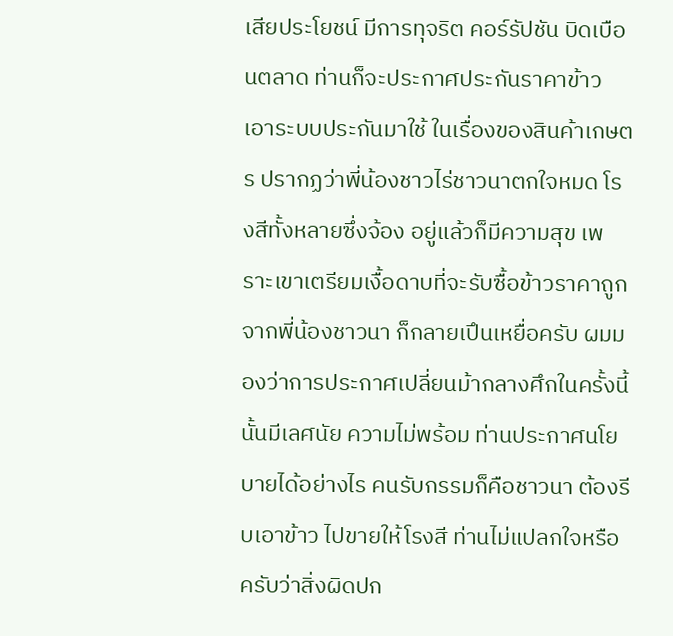เสียประโยชน์ มีการทุจริต คอร์รัปชัน บิดเบือนตลาด ท่านก็จะประกาศประกันราคาข้าว เอาระบบประกันมาใช้ ในเรื่องของสินค้าเกษตร ปรากฏว่าพี่น้องชาวไร่ชาวนาตกใจหมด โรงสีทั้งหลายซึ่งจ้อง อยู่แล้วก็มีความสุข เพราะเขาเตรียมเงื้อดาบที่จะรับซื้อข้าวราคาถูกจากพี่น้องชาวนา ก็กลายเปึนเหยื่อครับ ผมมองว่าการประกาศเปลี่ยนม้ากลางศึกในครั้งนี้นั้นมีเลศนัย ความไม่พร้อม ท่านประกาศนโยบายได้อย่างไร คนรับกรรมก็คือชาวนา ต้องรีบเอาข้าว ไปขายให้โรงสี ท่านไม่แปลกใจหรือครับว่าสิ่งผิดปก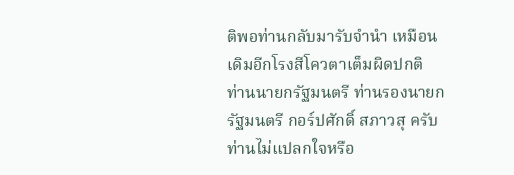ติพอท่านกลับมารับจํานํา เหมือนเดิมอีกโรงสีโควตาเต็มผิดปกติ ท่านนายกรัฐมนตรี ท่านรองนายกรัฐมนตรี กอร์ปศักดิ์ สภาวสุ ครับ ท่านไม่แปลกใจหรือ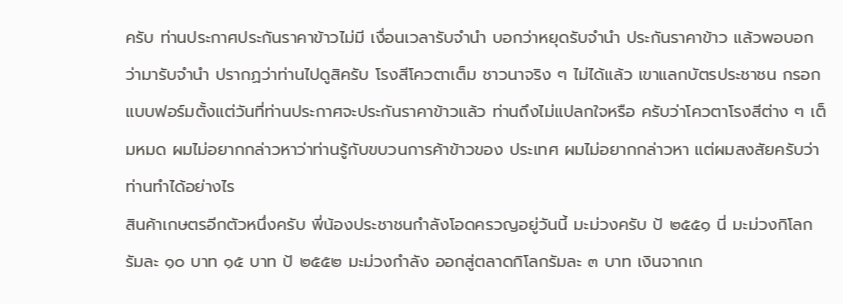ครับ ท่านประกาศประกันราคาข้าวไม่มี เงื่อนเวลารับจํานํา บอกว่าหยุดรับจํานํา ประกันราคาข้าว แล้วพอบอกว่ามารับจํานํา ปรากฏว่าท่านไปดูสิครับ โรงสีโควตาเต็ม ชาวนาจริง ๆ ไม่ได้แล้ว เขาแลกบัตรประชาชน กรอกแบบฟอร์มตั้งแต่วันที่ท่านประกาศจะประกันราคาข้าวแล้ว ท่านถึงไม่แปลกใจหรือ ครับว่าโควตาโรงสีต่าง ๆ เต็มหมด ผมไม่อยากกล่าวหาว่าท่านรู้กับขบวนการค้าข้าวของ ประเทศ ผมไม่อยากกล่าวหา แต่ผมสงสัยครับว่าท่านทําได้อย่างไร
สินค้าเกษตรอีกตัวหนึ่งครับ พี่น้องประชาชนกําลังโอดครวญอยู่วันนี้ มะม่วงครับ ป้ ๒๕๕๑ นี่ มะม่วงกิโลกรัมละ ๑๐ บาท ๑๕ บาท ป้ ๒๕๕๒ มะม่วงกําลัง ออกสู่ตลาดกิโลกรัมละ ๓ บาท เงินจากเก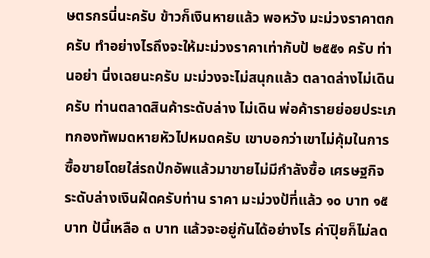ษตรกรนี่นะครับ ข้าวก็เงินหายแล้ว พอหวัง มะม่วงราคาตกครับ ทําอย่างไรถึงจะให้มะม่วงราคาเท่ากับป้ ๒๕๕๑ ครับ ท่านอย่า นิ่งเฉยนะครับ มะม่วงจะไม่สนุกแล้ว ตลาดล่างไม่เดินครับ ท่านตลาดสินค้าระดับล่าง ไม่เดิน พ่อค้ารายย่อยประเภทกองทัพมดหายหัวไปหมดครับ เขาบอกว่าเขาไม่คุ้มในการ ซื้อขายโดยใส่รถป่กอัพแล้วมาขายไม่มีกําลังซื้อ เศรษฐกิจระดับล่างเงินฝ๋ดครับท่าน ราคา มะม่วงป้ที่แล้ว ๑๐ บาท ๑๕ บาท ป้นี้เหลือ ๓ บาท แล้วจะอยู่กันได้อย่างไร ค่าปุิยก็ไม่ลด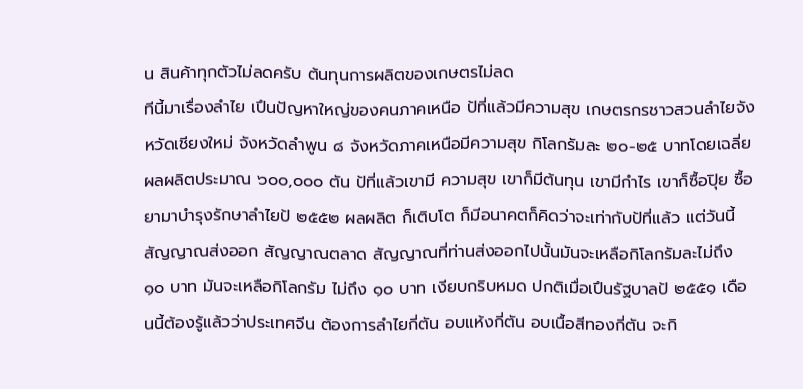น สินค้าทุกตัวไม่ลดครับ ต้นทุนการผลิตของเกษตรไม่ลด
ทีนี้มาเรื่องลําไย เปึนปัญหาใหญ่ของคนภาคเหนือ ป้ที่แล้วมีความสุข เกษตรกรชาวสวนลําไยจังหวัดเชียงใหม่ จังหวัดลําพูน ๘ จังหวัดภาคเหนือมีความสุข กิโลกรัมละ ๒๐-๒๕ บาทโดยเฉลี่ย ผลผลิตประมาณ ๖๐๐,๐๐๐ ตัน ป้ที่แล้วเขามี ความสุข เขาก็มีต้นทุน เขามีกําไร เขาก็ซื้อปุิย ซื้อยามาบํารุงรักษาลําไยป้ ๒๕๕๒ ผลผลิต ก็เติบโต ก็มีอนาคตก็คิดว่าจะเท่ากับป้ที่แล้ว แต่วันนี้สัญญาณส่งออก สัญญาณตลาด สัญญาณที่ท่านส่งออกไปนั้นมันจะเหลือกิโลกรัมละไม่ถึง ๑๐ บาท มันจะเหลือกิโลกรัม ไม่ถึง ๑๐ บาท เงียบกริบหมด ปกติเมื่อเปึนรัฐบาลป้ ๒๕๕๑ เดือนนี้ต้องรู้แล้วว่าประเทศจีน ต้องการลําไยกี่ตัน อบแห้งกี่ตัน อบเนื้อสีทองกี่ตัน จะกิ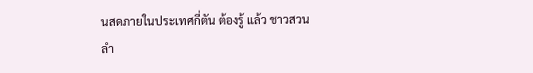นสดภายในประเทศกี่ตัน ต้องรู้ แล้ว ชาวสวนลํา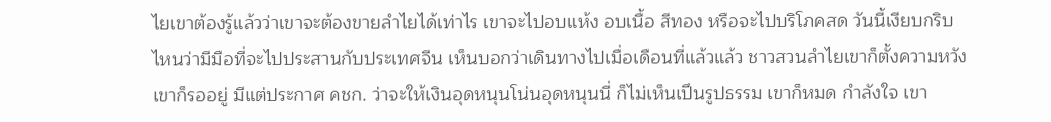ไยเขาต้องรู้แล้วว่าเขาจะต้องขายลําไยได้เท่าไร เขาจะไปอบแห้ง อบเนื้อ สีทอง หรือจะไปบริโภคสด วันนี้เงียบกริบ ไหนว่ามีมือที่จะไปประสานกับประเทศจีน เห็นบอกว่าเดินทางไปเมื่อเดือนที่แล้วแล้ว ชาวสวนลําไยเขาก็ตั้งความหวัง เขาก็รออยู่ มีแต่ประกาศ คชก. ว่าจะให้เงินอุดหนุนโน่นอุดหนุนนี่ ก็ไม่เห็นเปึนรูปธรรม เขาก็หมด กําลังใจ เขา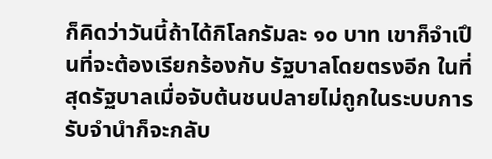ก็คิดว่าวันนี้ถ้าได้กิโลกรัมละ ๑๐ บาท เขาก็จําเปึนที่จะต้องเรียกร้องกับ รัฐบาลโดยตรงอีก ในที่สุดรัฐบาลเมื่อจับต้นชนปลายไม่ถูกในระบบการรับจํานําก็จะกลับ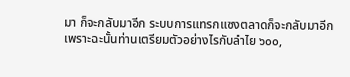มา ก็จะกลับมาอีก ระบบการแทรกแซงตลาดก็จะกลับมาอีก เพราะฉะนั้นท่านเตรียมตัวอย่างไรกับลําไย ๖๐๐,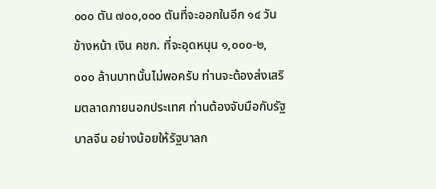๐๐๐ ตัน ๗๐๐,๐๐๐ ตันที่จะออกในอีก ๑๔ วันข้างหน้า เงิน คชก. ที่จะอุดหนุน ๑,๐๐๐-๒,๐๐๐ ล้านบาทนั้นไม่พอครับ ท่านจะต้องส่งเสริมตลาดภายนอกประเทศ ท่านต้องจับมือกับรัฐบาลจีน อย่างน้อยให้รัฐบาลก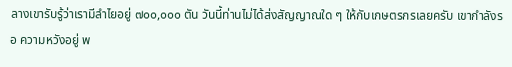ลางเขารับรู้ว่าเรามีลําไยอยู่ ๗๐๐,๐๐๐ ตัน วันนี้ท่านไม่ได้ส่งสัญญาณใด ๆ ให้กับเกษตรกรเลยครับ เขากําลังรอ ความหวังอยู่ พ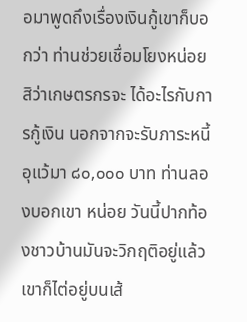อมาพูดถึงเรื่องเงินกู้เขาก็บอกว่า ท่านช่วยเชื่อมโยงหน่อยสิว่าเกษตรกรจะ ได้อะไรกับการกู้เงิน นอกจากจะรับภาระหนี้อุแว้มา ๘๐,๐๐๐ บาท ท่านลองบอกเขา หน่อย วันนี้ปากท้องชาวบ้านมันจะวิกฤติอยู่แล้วเขาก็ไต่อยู่บนเส้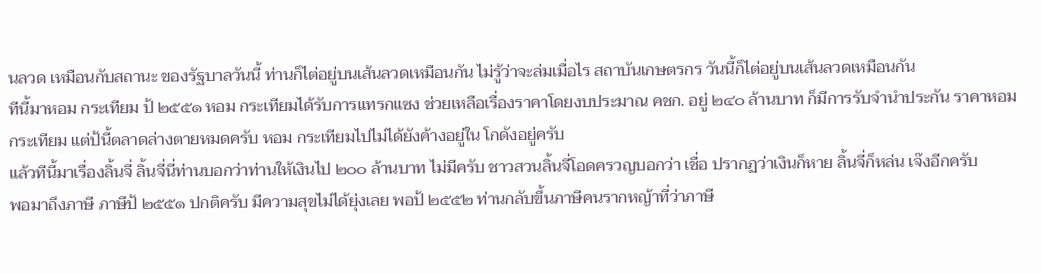นลวด เหมือนกับสถานะ ของรัฐบาลวันนี้ ท่านก็ไต่อยู่บนเส้นลวดเหมือนกัน ไม่รู้ว่าจะล่มเมื่อไร สถาบันเกษตรกร วันนี้ก็ไต่อยู่บนเส้นลวดเหมือนกัน
ทีนี้มาหอม กระเทียม ป้ ๒๕๕๑ หอม กระเทียมได้รับการแทรกแซง ช่วยเหลือเรื่องราคาโดยงบประมาณ คชก. อยู่ ๒๔๐ ล้านบาท ก็มีการรับจํานําประกัน ราคาหอม กระเทียม แต่ป้นี้ตลาดล่างตายหมดครับ หอม กระเทียมไปไม่ได้ยังค้างอยู่ใน โกดังอยู่ครับ
แล้วทีนี้มาเรื่องลิ้นจี่ ลิ้นจี่นี่ท่านบอกว่าท่านให้เงินไป ๒๐๐ ล้านบาท ไม่มีครับ ชาวสวนลิ้นจี่โอดครวญบอกว่า เชื่อ ปรากฏว่าเงินก็หาย ลิ้นจี่ก็หล่น เจ๊งอีกครับ
พอมาถึงภาษี ภาษีป้ ๒๕๕๑ ปกติครับ มีความสุขไม่ได้ยุ่งเลย พอป้ ๒๕๕๒ ท่านกลับขึ้นภาษีคนรากหญ้าที่ว่าภาษี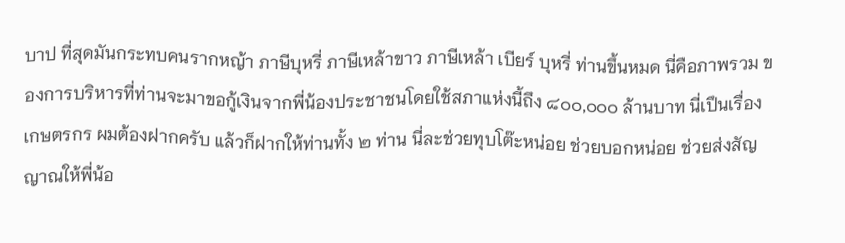บาป ที่สุดมันกระทบคนรากหญ้า ภาษีบุหรี่ ภาษีเหล้าขาว ภาษีเหล้า เบียร์ บุหรี่ ท่านขึ้นหมด นี่คือภาพรวม ของการบริหารที่ท่านจะมาขอกู้เงินจากพี่น้องประชาชนโดยใช้สภาแห่งนี้ถึง ๘๐๐,๐๐๐ ล้านบาท นี่เปึนเรื่องเกษตรกร ผมต้องฝากครับ แล้วก็ฝากให้ท่านทั้ง ๒ ท่าน นี่ละช่วยทุบโต๊ะหน่อย ช่วยบอกหน่อย ช่วยส่งสัญญาณให้พี่น้อ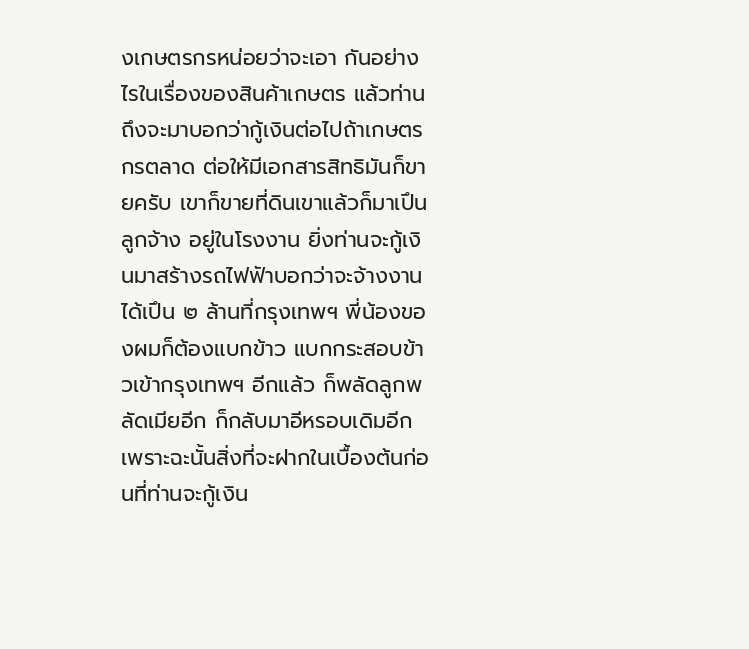งเกษตรกรหน่อยว่าจะเอา กันอย่างไรในเรื่องของสินค้าเกษตร แล้วท่านถึงจะมาบอกว่ากู้เงินต่อไปถ้าเกษตรกรตลาด ต่อให้มีเอกสารสิทธิมันก็ขายครับ เขาก็ขายที่ดินเขาแล้วก็มาเปึนลูกจ้าง อยู่ในโรงงาน ยิ่งท่านจะกู้เงินมาสร้างรถไฟฟัาบอกว่าจะจ้างงานได้เปึน ๒ ล้านที่กรุงเทพฯ พี่น้องของผมก็ต้องแบกข้าว แบกกระสอบข้าวเข้ากรุงเทพฯ อีกแล้ว ก็พลัดลูกพลัดเมียอีก ก็กลับมาอีหรอบเดิมอีก เพราะฉะนั้นสิ่งที่จะฝากในเบื้องต้นก่อนที่ท่านจะกู้เงิน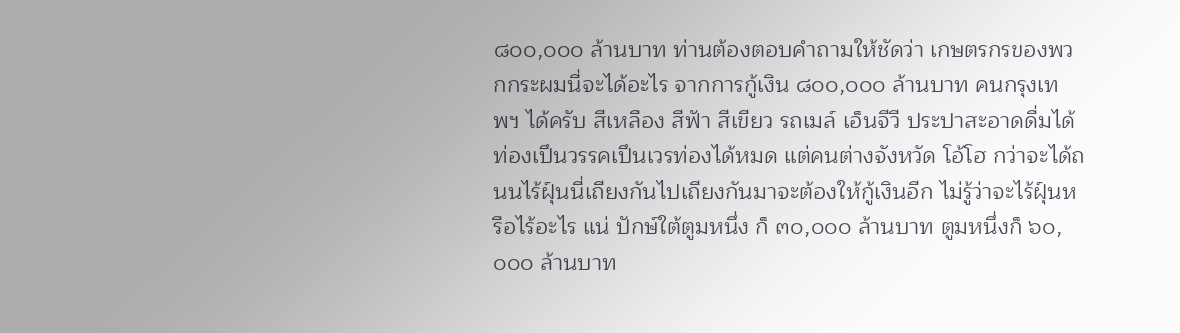๘๐๐,๐๐๐ ล้านบาท ท่านต้องตอบคําถามให้ชัดว่า เกษตรกรของพวกกระผมนี่จะได้อะไร จากการกู้เงิน ๘๐๐,๐๐๐ ล้านบาท คนกรุงเทพฯ ได้ครับ สีเหลือง สีฟัา สีเขียว รถเมล์ เอ็นจีวี ประปาสะอาดดื่มได้ ท่องเปึนวรรคเปึนเวรท่องได้หมด แต่คนต่างจังหวัด โอ้โฮ กว่าจะได้ถนนไร้ฝุ์นนี่เถียงกันไปเถียงกันมาจะต้องให้กู้เงินอีก ไม่รู้ว่าจะไร้ฝุ์นหรือไร้อะไร แน่ ปักษ์ใต้ตูมหนึ่ง ก็ ๓๐,๐๐๐ ล้านบาท ตูมหนึ่งก็ ๖๐,๐๐๐ ล้านบาท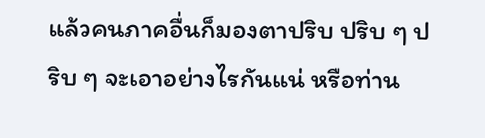แล้วคนภาคอื่นก็มองตาปริบ ปริบ ๆ ปริบ ๆ จะเอาอย่างไรกันแน่ หรือท่าน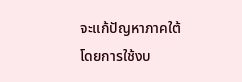จะแก้ปัญหาภาคใต้โดยการใช้งบ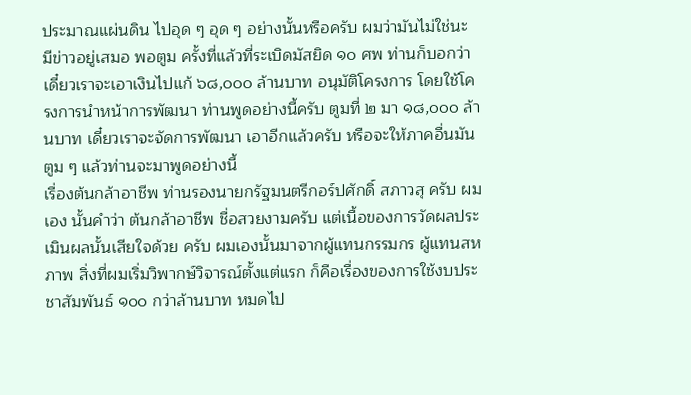ประมาณแผ่นดิน ไปอุด ๆ อุด ๆ อย่างนั้นหรือครับ ผมว่ามันไม่ใช่นะ มีข่าวอยู่เสมอ พอตูม ครั้งที่แล้วที่ระเบิดมัสยิด ๑๐ ศพ ท่านก็บอกว่า เดี๋ยวเราจะเอาเงินไปแก้ ๖๘,๐๐๐ ล้านบาท อนุมัติโครงการ โดยใช้โครงการนําหน้าการพัฒนา ท่านพูดอย่างนี้ครับ ตูมที่ ๒ มา ๑๘,๐๐๐ ล้านบาท เดี๋ยวเราจะจัดการพัฒนา เอาอีกแล้วครับ หรือจะให้ภาคอื่นมันตูม ๆ แล้วท่านจะมาพูดอย่างนี้
เรื่องต้นกล้าอาชีพ ท่านรองนายกรัฐมนตรีกอร์ปศักดิ์ สภาวสุ ครับ ผมเอง นั้นคําว่า ต้นกล้าอาชีพ ชื่อสวยงามครับ แต่เนื้อของการวัดผลประเมินผลนั้นเสียใจด้วย ครับ ผมเองนั้นมาจากผู้แทนกรรมกร ผู้แทนสหภาพ สิ่งที่ผมเริ่มวิพากษ์วิจารณ์ตั้งแต่แรก ก็คือเรื่องของการใช้งบประชาสัมพันธ์ ๑๐๐ กว่าล้านบาท หมดไป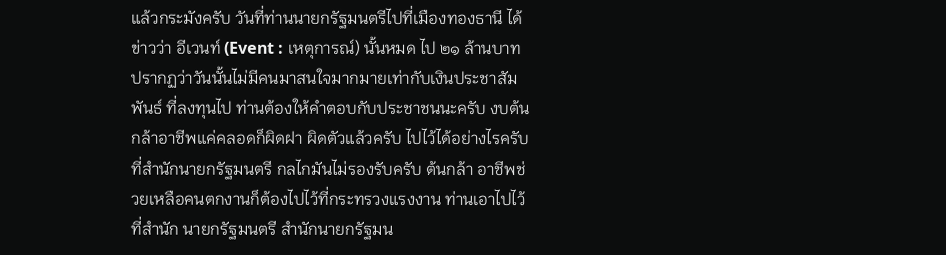แล้วกระมังครับ วันที่ท่านนายกรัฐมนตรีไปที่เมืองทองธานี ได้ข่าวว่า อีเวนท์ (Event : เหตุการณ์) นั้นหมด ไป ๒๑ ล้านบาท ปรากฏว่าวันนั้นไม่มีคนมาสนใจมากมายเท่ากับเงินประชาสัมพันธ์ ที่ลงทุนไป ท่านต้องให้คําตอบกับประชาชนนะครับ งบต้นกล้าอาชีพแค่คลอดก็ผิดฝา ผิดตัวแล้วครับ ไปไว้ได้อย่างไรครับที่สํานักนายกรัฐมนตรี กลไกมันไม่รองรับครับ ต้นกล้า อาชีพช่วยเหลือคนตกงานก็ต้องไปไว้ที่กระทรวงแรงงาน ท่านเอาไปไว้ที่สํานัก นายกรัฐมนตรี สํานักนายกรัฐมน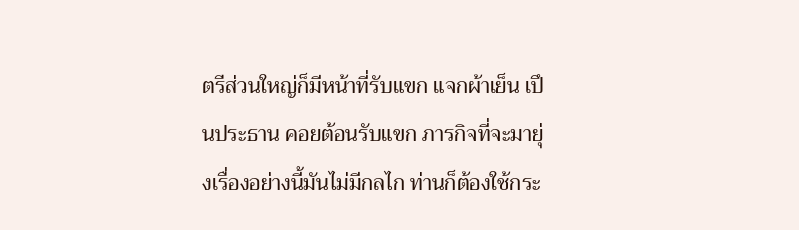ตรีส่วนใหญ่ก็มีหน้าที่รับแขก แจกผ้าเย็น เปึนประธาน คอยต้อนรับแขก ภารกิจที่จะมายุ่งเรื่องอย่างนี้มันไม่มีกลไก ท่านก็ต้องใช้กระ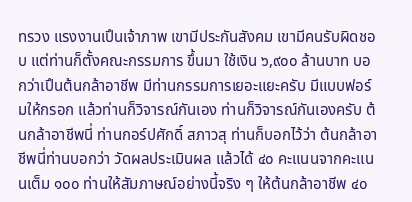ทรวง แรงงานเปึนเจ้าภาพ เขามีประกันสังคม เขามีคนรับผิดชอบ แต่ท่านก็ตั้งคณะกรรมการ ขึ้นมา ใช้เงิน ๖,๙๐๐ ล้านบาท บอกว่าเปึนต้นกล้าอาชีพ มีท่านกรรมการเยอะแยะครับ มีแบบฟอร์มให้กรอก แล้วท่านก็วิจารณ์กันเอง ท่านก็วิจารณ์กันเองครับ ต้นกล้าอาชีพนี่ ท่านกอร์ปศักดิ์ สภาวสุ ท่านก็บอกไว้ว่า ต้นกล้าอาชีพนี่ท่านบอกว่า วัดผลประเมินผล แล้วได้ ๔๐ คะแนนจากคะแนนเต็ม ๑๐๐ ท่านให้สัมภาษณ์อย่างนี้จริง ๆ ให้ต้นกล้าอาชีพ ๔๐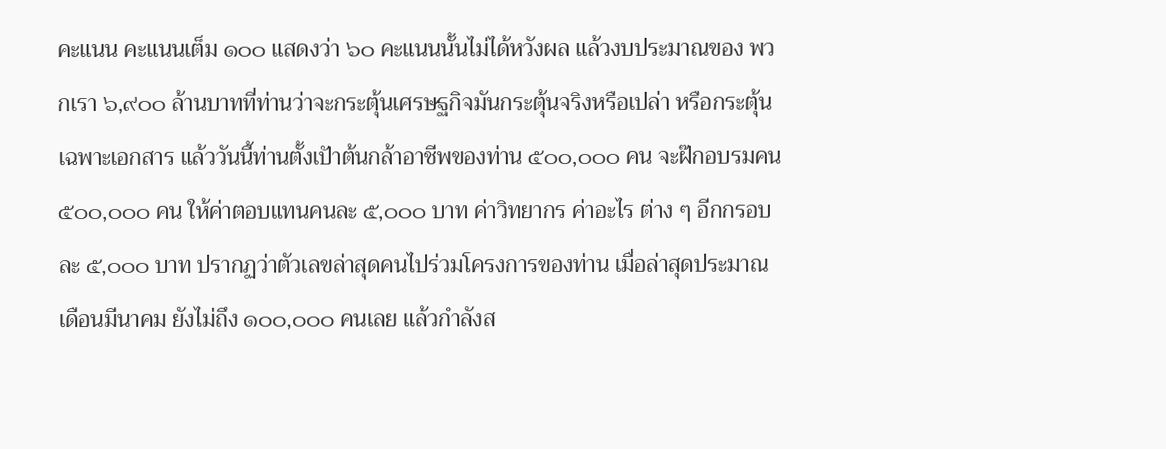คะแนน คะแนนเต็ม ๑๐๐ แสดงว่า ๖๐ คะแนนนั้นไม่ได้หวังผล แล้วงบประมาณของ พวกเรา ๖,๙๐๐ ล้านบาทที่ท่านว่าจะกระตุ้นเศรษฐกิจมันกระตุ้นจริงหรือเปล่า หรือกระตุ้นเฉพาะเอกสาร แล้ววันนี้ท่านตั้งเปัาต้นกล้าอาชีพของท่าน ๕๐๐,๐๐๐ คน จะฝ๊กอบรมคน ๕๐๐,๐๐๐ คน ให้ค่าตอบแทนคนละ ๕,๐๐๐ บาท ค่าวิทยากร ค่าอะไร ต่าง ๆ อีกกรอบละ ๕,๐๐๐ บาท ปรากฏว่าตัวเลขล่าสุดคนไปร่วมโครงการของท่าน เมื่อล่าสุดประมาณเดือนมีนาคม ยังไม่ถึง ๑๐๐,๐๐๐ คนเลย แล้วกําลังส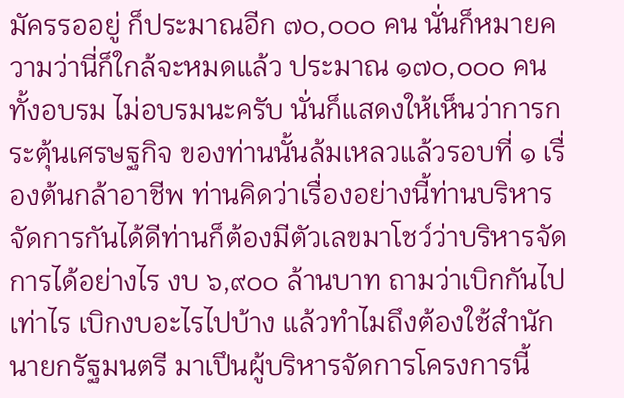มัครรออยู่ ก็ประมาณอีก ๗๐,๐๐๐ คน นั่นก็หมายความว่านี่ก็ใกล้จะหมดแล้ว ประมาณ ๑๗๐,๐๐๐ คน ทั้งอบรม ไม่อบรมนะครับ นั่นก็แสดงให้เห็นว่าการกระตุ้นเศรษฐกิจ ของท่านนั้นล้มเหลวแล้วรอบที่ ๑ เรื่องต้นกล้าอาชีพ ท่านคิดว่าเรื่องอย่างนี้ท่านบริหาร จัดการกันได้ดีท่านก็ต้องมีตัวเลขมาโชว์ว่าบริหารจัดการได้อย่างไร งบ ๖,๙๐๐ ล้านบาท ถามว่าเบิกกันไปเท่าไร เบิกงบอะไรไปบ้าง แล้วทําไมถึงต้องใช้สํานักนายกรัฐมนตรี มาเปึนผู้บริหารจัดการโครงการนี้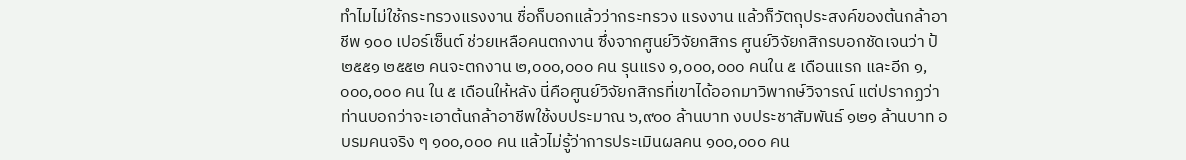ทําไมไม่ใช้กระทรวงแรงงาน ชื่อก็บอกแล้วว่ากระทรวง แรงงาน แล้วก็วัตถุประสงค์ของต้นกล้าอาชีพ ๑๐๐ เปอร์เซ็นต์ ช่วยเหลือคนตกงาน ซึ่งจากศูนย์วิจัยกสิกร ศูนย์วิจัยกสิกรบอกชัดเจนว่า ป้ ๒๕๕๑ ๒๕๕๒ คนจะตกงาน ๒,๐๐๐,๐๐๐ คน รุนแรง ๑,๐๐๐,๐๐๐ คนใน ๕ เดือนแรก และอีก ๑,๐๐๐,๐๐๐ คน ใน ๕ เดือนให้หลัง นี่คือศูนย์วิจัยกสิกรที่เขาได้ออกมาวิพากษ์วิจารณ์ แต่ปรากฏว่า ท่านบอกว่าจะเอาต้นกล้าอาชีพใช้งบประมาณ ๖,๙๐๐ ล้านบาท งบประชาสัมพันธ์ ๑๒๑ ล้านบาท อบรมคนจริง ๆ ๑๐๐,๐๐๐ คน แล้วไม่รู้ว่าการประเมินผลคน ๑๐๐,๐๐๐ คน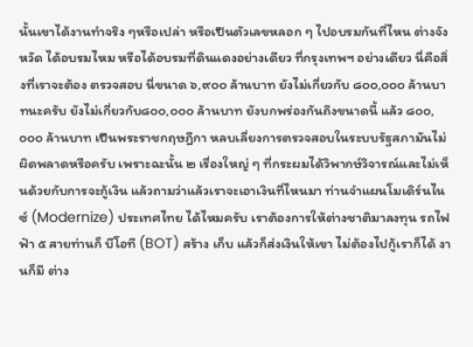นั้นเขาได้งานทําจริง ๆหรือเปล่า หรือเปึนตัวเลขหลอก ๆ ไปอบรมกันที่ไหน ต่างจังหวัด ได้อบรมไหม หรือได้อบรมที่ดินแดงอย่างเดียว ที่กรุงเทพฯ อย่างเดียว นี่คือสิ่งที่เราจะต้อง ตรวจสอบ นี่ขนาด ๖,๙๐๐ ล้านบาท ยังไม่เกี่ยวกับ ๘๐๐,๐๐๐ ล้านบาทนะครับ ยังไม่เกี่ยวกับ๘๐๐,๐๐๐ ล้านบาท ยังบกพร่องกันถึงขนาดนี้ แล้ว ๘๐๐,๐๐๐ ล้านบาท เปึนพระราชกฤษฎีกา หลบเลี่ยงการตรวจสอบในระบบรัฐสภามันไม่ผิดพลาดหรือครับ เพราะฉะนั้น ๒ เรื่องใหญ่ ๆ ที่กระผมได้วิพากษ์วิจารณ์และไม่เห็นด้วยกับการจะกู้เงิน แล้วถามว่าแล้วเราจะเอาเงินที่ไหนมา ท่านจําแผนโมเดิร์นไนซ์ (Modernize) ประเทศไทย ได้ไหมครับ เราต้องการให้ต่างชาติมาลงทุน รถไฟฟัา ๕ สายท่านก็ บีโอที (BOT) สร้าง เก็บ แล้วก็ส่งเงินให้เขา ไม่ต้องไปกู้เราก็ได้ งานก็มี ต่าง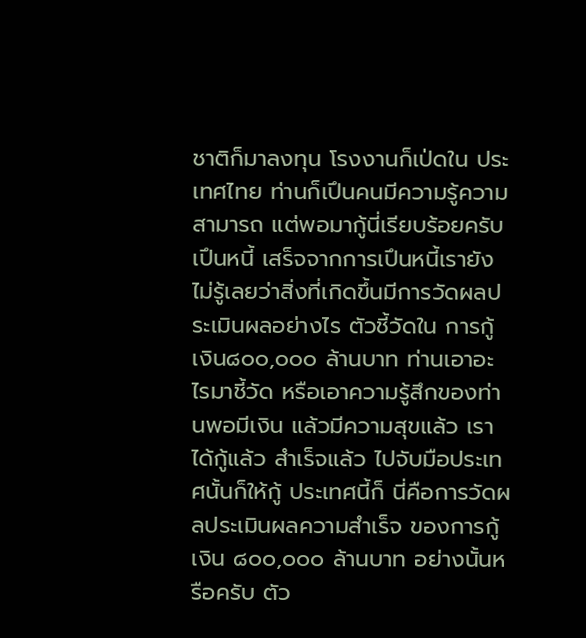ชาติก็มาลงทุน โรงงานก็เป่ดใน ประเทศไทย ท่านก็เปึนคนมีความรู้ความสามารถ แต่พอมากู้นี่เรียบร้อยครับ เปึนหนี้ เสร็จจากการเปึนหนี้เรายังไม่รู้เลยว่าสิ่งที่เกิดขึ้นมีการวัดผลประเมินผลอย่างไร ตัวชี้วัดใน การกู้เงิน๘๐๐,๐๐๐ ล้านบาท ท่านเอาอะไรมาชี้วัด หรือเอาความรู้สึกของท่านพอมีเงิน แล้วมีความสุขแล้ว เราได้กู้แล้ว สําเร็จแล้ว ไปจับมือประเทศนั้นก็ให้กู้ ประเทศนี้ก็ นี่คือการวัดผลประเมินผลความสําเร็จ ของการกู้เงิน ๘๐๐,๐๐๐ ล้านบาท อย่างนั้นหรือครับ ตัว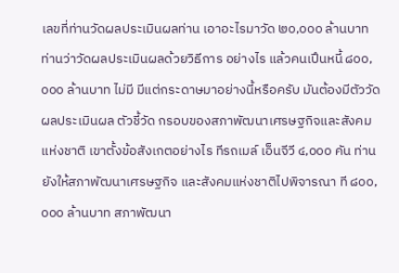เลขที่ท่านวัดผลประเมินผลท่าน เอาอะไรมาวัด ๒๐,๐๐๐ ล้านบาท ท่านว่าวัดผลประเมินผลด้วยวิธีการ อย่างไร แล้วคนเปึนหนี้ ๘๐๐,๐๐๐ ล้านบาท ไม่มี มีแต่กระดาษมาอย่างนี้หรือครับ มันต้องมีตัววัดผลประเมินผล ตัวชี้วัด กรอบของสภาพัฒนาเศรษฐกิจและสังคมแห่งชาติ เขาตั้งข้อสังเกตอย่างไร ทีรถเมล์ เอ็นจีวี ๔,๐๐๐ คัน ท่านยังให้สภาพัฒนาเศรษฐกิจ และสังคมแห่งชาติไปพิจารณา ที ๘๐๐,๐๐๐ ล้านบาท สภาพัฒนา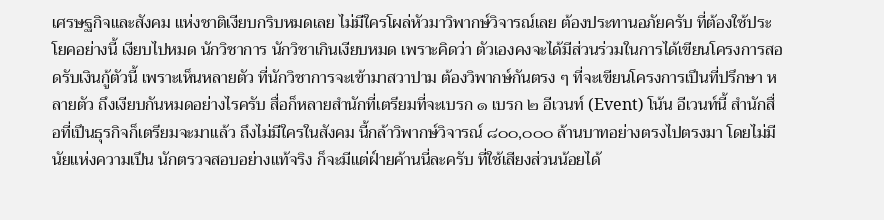เศรษฐกิจและสังคม แห่งชาติเงียบกริบหมดเลย ไม่มีใครโผล่หัวมาวิพากษ์วิจารณ์เลย ต้องประทานอภัยครับ ที่ต้องใช้ประโยคอย่างนี้ เงียบไปหมด นักวิชาการ นักวิชาเกินเงียบหมด เพราะคิดว่า ตัวเองคงจะได้มีส่วนร่วมในการได้เขียนโครงการสอดรับเงินกู้ตัวนี้ เพราะเห็นหลายตัว ที่นักวิชาการจะเข้ามาสวาปาม ต้องวิพากษ์กันตรง ๆ ที่จะเขียนโครงการเปึนที่ปรึกษา หลายตัว ถึงเงียบกันหมดอย่างไรครับ สื่อก็หลายสํานักที่เตรียมที่จะเบรก ๑ เบรก ๒ อีเวนท์ (Event) โน้น อีเวนท์นี้ สํานักสื่อที่เปึนธุรกิจก็เตรียมจะมาแล้ว ถึงไม่มีใครในสังคม นี้กล้าวิพากษ์วิจารณ์ ๘๐๐,๐๐๐ ล้านบาทอย่างตรงไปตรงมา โดยไม่มีนัยแห่งความเปึน นักตรวจสอบอย่างแท้จริง ก็จะมีแต่ฝ์ายค้านนี่ละครับ ที่ใช้เสียงส่วนน้อยได้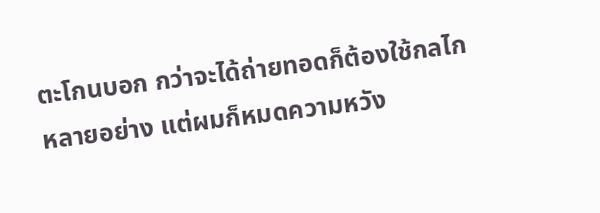ตะโกนบอก กว่าจะได้ถ่ายทอดก็ต้องใช้กลไกหลายอย่าง แต่ผมก็หมดความหวัง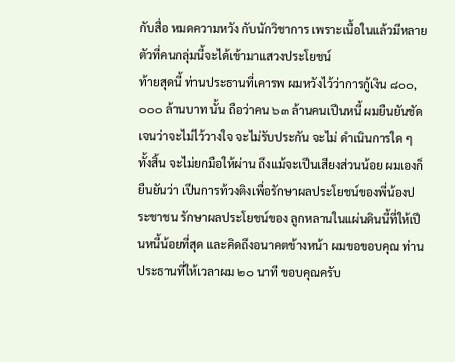กับสื่อ หมดความหวัง กับนักวิชาการ เพราะเนื้อในแล้วมีหลายตัวที่คนกลุ่มนี้จะได้เข้ามาแสวงประโยชน์
ท้ายสุดนี้ ท่านประธานที่เคารพ ผมหวังไว้ว่าการกู้เงิน ๘๐๐,๐๐๐ ล้านบาท นั้น ถือว่าคน ๖๓ ล้านคนเปึนหนี้ ผมยืนยันชัดเจนว่าจะไม่ไว้วางใจ จะไม่รับประกัน จะไม่ ดําเนินการใด ๆ ทั้งสิ้น จะไม่ยกมือให้ผ่าน ถึงแม้จะเปึนเสียงส่วนน้อย ผมเองก็ยืนยันว่า เปึนการท้วงติงเพื่อรักษาผลประโยชน์ของพี่น้องประชาชน รักษาผลประโยชน์ของ ลูกหลานในแผ่นดินนี้ที่ให้เปึนหนี้น้อยที่สุด และคิดถึงอนาคตข้างหน้า ผมขอขอบคุณ ท่านประธานที่ให้เวลาผม ๒๐ นาที ขอบคุณครับ